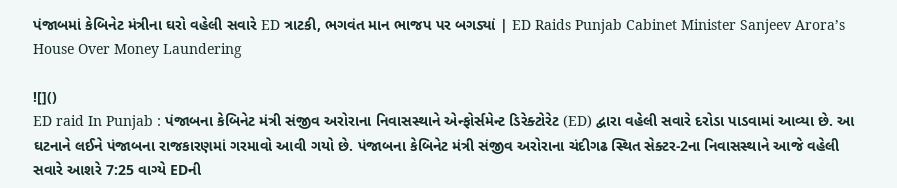પંજાબમાં કેબિનેટ મંત્રીના ઘરો વહેલી સવારે ED ત્રાટકી, ભગવંત માન ભાજપ પર બગડ્યાં | ED Raids Punjab Cabinet Minister Sanjeev Arora’s House Over Money Laundering

![]()
ED raid In Punjab : પંજાબના કેબિનેટ મંત્રી સંજીવ અરોરાના નિવાસસ્થાને એન્ફોર્સમેન્ટ ડિરેક્ટોરેટ (ED) દ્વારા વહેલી સવારે દરોડા પાડવામાં આવ્યા છે. આ ઘટનાને લઈને પંજાબના રાજકારણમાં ગરમાવો આવી ગયો છે. પંજાબના કેબિનેટ મંત્રી સંજીવ અરોરાના ચંદીગઢ સ્થિત સેક્ટર-2ના નિવાસસ્થાને આજે વહેલી સવારે આશરે 7:25 વાગ્યે EDની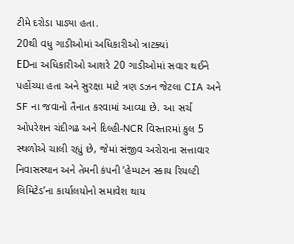ટીમે દરોડા પાડ્યા હતા.
20થી વધુ ગાડીઓમાં અધિકારીઓ ત્રાટક્યાં
EDના અધિકારીઓ આશરે 20 ગાડીઓમાં સવાર થઈને પહોંચ્યા હતા અને સુરક્ષા માટે ત્રણ ડઝન જેટલા CIA અને SF ના જવાનો તૈનાત કરવામાં આવ્યા છે. આ સર્ચ ઓપરેશન ચંદીગઢ અને દિલ્હી-NCR વિસ્તારમાં કુલ 5 સ્થળોએ ચાલી રહ્યું છે, જેમાં સંજીવ અરોરાના સત્તાવાર નિવાસસ્થાન અને તેમની કંપની ‘હેમ્પટન સ્કાય રિયલ્ટી લિમિટેડ’ના કાર્યાલયોનો સમાવેશ થાય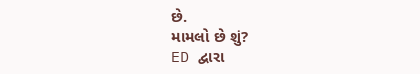છે.
મામલો છે શું?
ED દ્વારા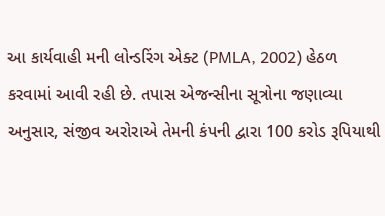આ કાર્યવાહી મની લોન્ડરિંગ એક્ટ (PMLA, 2002) હેઠળ કરવામાં આવી રહી છે. તપાસ એજન્સીના સૂત્રોના જણાવ્યા અનુસાર, સંજીવ અરોરાએ તેમની કંપની દ્વારા 100 કરોડ રૂપિયાથી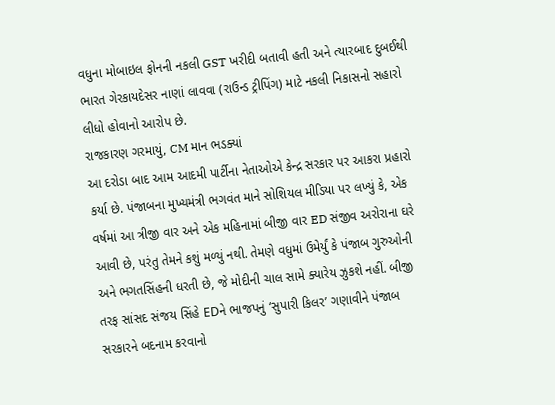વધુના મોબાઇલ ફોનની નકલી GST ખરીદી બતાવી હતી અને ત્યારબાદ દુબઈથી ભારત ગેરકાયદેસર નાણાં લાવવા (રાઉન્ડ ટ્રીપિંગ) માટે નકલી નિકાસનો સહારો લીધો હોવાનો આરોપ છે.
રાજકારણ ગરમાયું, CM માન ભડક્યાં
આ દરોડા બાદ આમ આદમી પાર્ટીના નેતાઓએ કેન્દ્ર સરકાર પર આકરા પ્રહારો કર્યા છે. પંજાબના મુખ્યમંત્રી ભગવંત માને સોશિયલ મીડિયા પર લખ્યું કે, એક વર્ષમાં આ ત્રીજી વાર અને એક મહિનામાં બીજી વાર ED સંજીવ અરોરાના ઘરે આવી છે, પરંતુ તેમને કશું મળ્યું નથી. તેમણે વધુમાં ઉમેર્યું કે પંજાબ ગુરુઓની અને ભગતસિંહની ધરતી છે, જે મોદીની ચાલ સામે ક્યારેય ઝુકશે નહીં. બીજી તરફ સાંસદ સંજય સિંહે EDને ભાજપનું ‘સુપારી કિલર’ ગણાવીને પંજાબ સરકારને બદનામ કરવાનો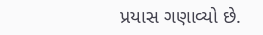પ્રયાસ ગણાવ્યો છે.